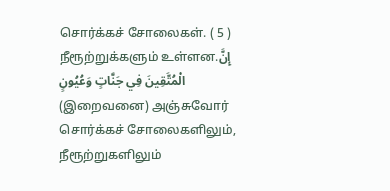சொர்க்கச் சோலைகள். ( 5 )
நீரூற்றுக்களும் உள்ளன.إِنَّ الْمُتَّقِينَ فِي جَنَّاتٍ وَعُيُونٍ
(இறைவனை) அஞ்சுவோர் சொர்க்கச் சோலைகளிலும், நீரூற்றுகளிலும்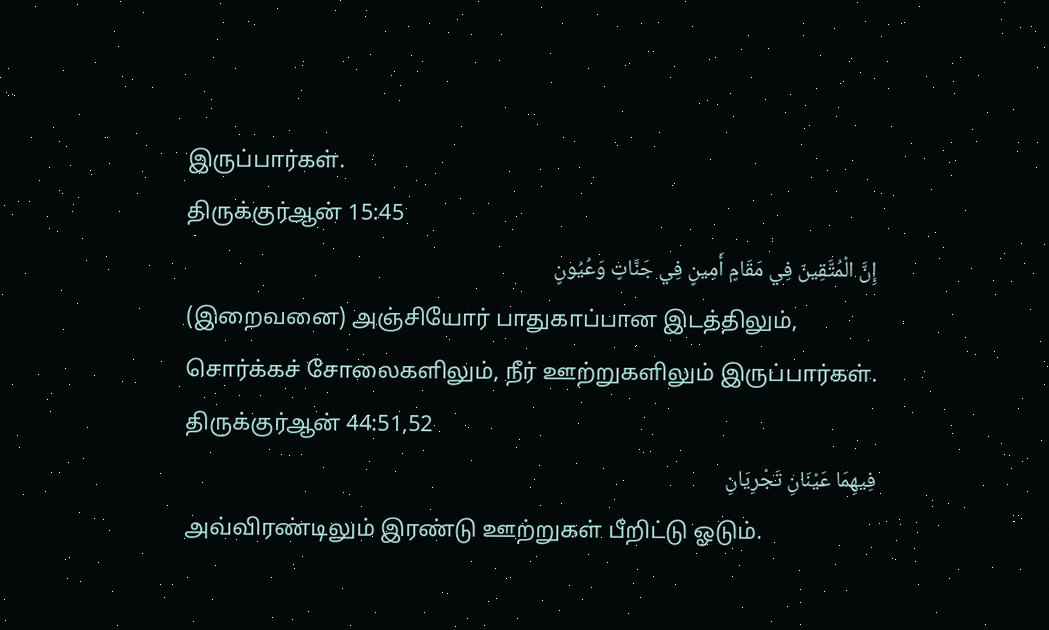இருப்பார்கள்.
திருக்குர்ஆன் 15:45
إِنَّ الْمُتَّقِينَ فِي مَقَامٍ أَمِينٍ فِي جَنَّاتٍ وَعُيُونٍ
(இறைவனை) அஞ்சியோர் பாதுகாப்பான இடத்திலும், சொர்க்கச் சோலைகளிலும், நீர் ஊற்றுகளிலும் இருப்பார்கள்.
திருக்குர்ஆன் 44:51,52
فِيهِمَا عَيْنَانِ تَجْرِيَانِ
அவ்விரண்டிலும் இரண்டு ஊற்றுகள் பீறிட்டு ஓடும்.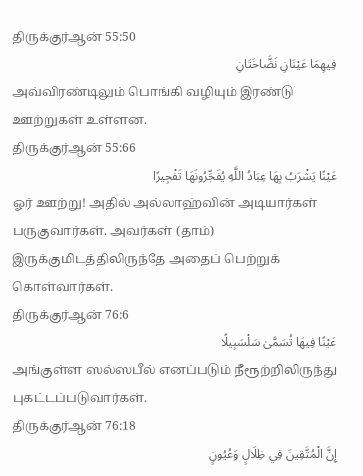திருக்குர்ஆன் 55:50
فِيهِمَا عَيْنَانِ نَضَّاخَتَانِ
அவ்விரண்டிலும் பொங்கி வழியும் இரண்டு ஊற்றுகள் உள்ளன.
திருக்குர்ஆன் 55:66
عَيْنًا يَشْرَبُ بِهَا عِبَادُ اللَّهِ يُفَجِّرُونَهَا تَفْجِيرًا
ஓர் ஊற்று! அதில் அல்லாஹ்வின் அடியார்கள் பருகுவார்கள். அவர்கள் (தாம்) இருக்குமிடத்திலிருந்தே அதைப் பெற்றுக் கொள்வார்கள்.
திருக்குர்ஆன் 76:6
عَيْنًا فِيهَا تُسَمَّىٰ سَلْسَبِيلًا
அங்குள்ள ஸல்ஸபீல் எனப்படும் நீரூற்றிலிருந்து புகட்டப்படுவார்கள்.
திருக்குர்ஆன் 76:18
إِنَّ الْمُتَّقِينَ فِي ظِلَالٍ وَعُيُونٍ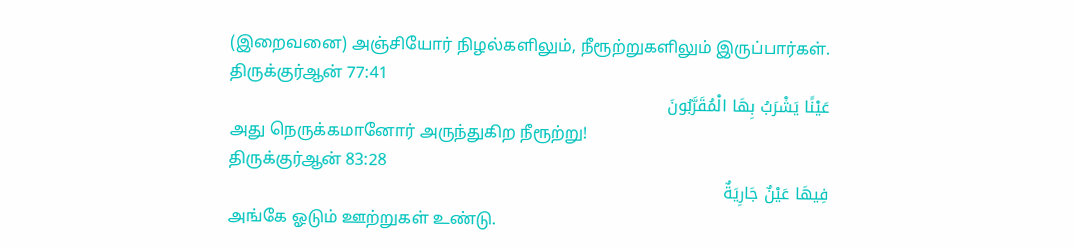(இறைவனை) அஞ்சியோர் நிழல்களிலும், நீரூற்றுகளிலும் இருப்பார்கள்.
திருக்குர்ஆன் 77:41
عَيْنًا يَشْرَبُ بِهَا الْمُقَرَّبُونَ
அது நெருக்கமானோர் அருந்துகிற நீரூற்று!
திருக்குர்ஆன் 83:28
فِيهَا عَيْنٌ جَارِيَةٌ
அங்கே ஓடும் ஊற்றுகள் உண்டு.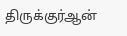திருக்குர்ஆன்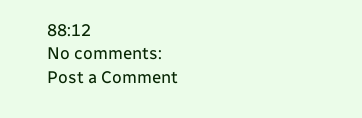88:12
No comments:
Post a Comment